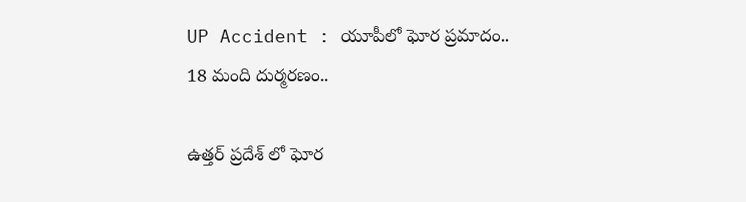UP Accident : యూపీలో ఘోర ప్రమాదం.. 18 మంది దుర్మరణం..

ఉత్తర్ ప్రదేశ్ లో ఘోర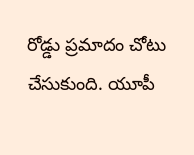రోడ్డు ప్రమాదం చోటు చేసుకుంది. యూపీ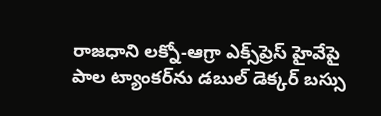రాజధాని లక్నో-ఆగ్రా ఎక్స్‌ప్రెస్ హైవేపై పాల ట్యాంకర్‌ను డబుల్ డెక్కర్ బస్సు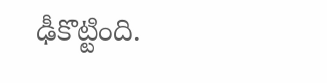ఢీకొట్టింది.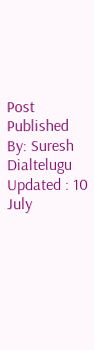Post Published By: Suresh Dialtelugu
Updated : 10 July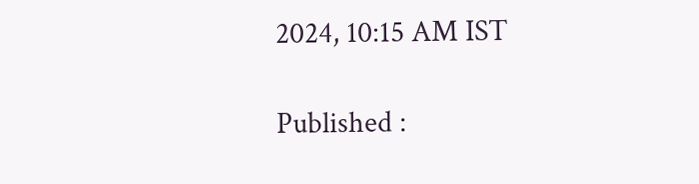2024, 10:15 AM IST

Published :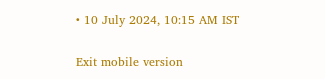• 10 July 2024, 10:15 AM IST

Exit mobile version